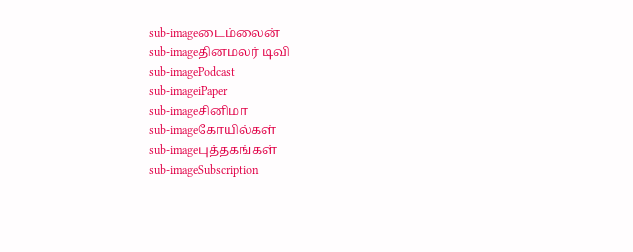sub-imageடைம்லைன்
sub-imageதினமலர் டிவி
sub-imagePodcast
sub-imageiPaper
sub-imageசினிமா
sub-imageகோயில்கள்
sub-imageபுத்தகங்கள்
sub-imageSubscription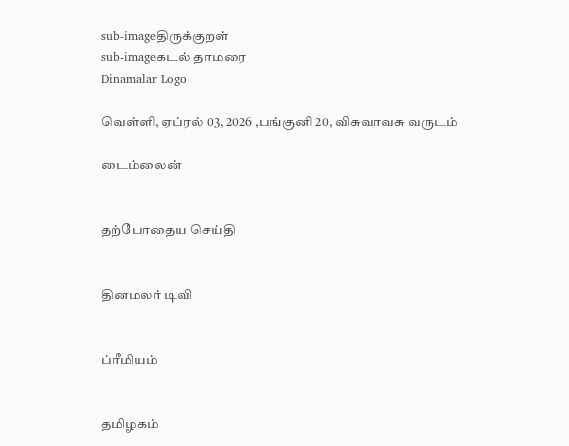sub-imageதிருக்குறள்
sub-imageகடல் தாமரை
Dinamalar Logo

வெள்ளி, ஏப்ரல் 03, 2026 ,பங்குனி 20, விசுவாவசு வருடம்

டைம்லைன்


தற்போதைய செய்தி


தினமலர் டிவி


ப்ரீமியம்


தமிழகம்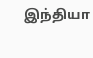இந்தியா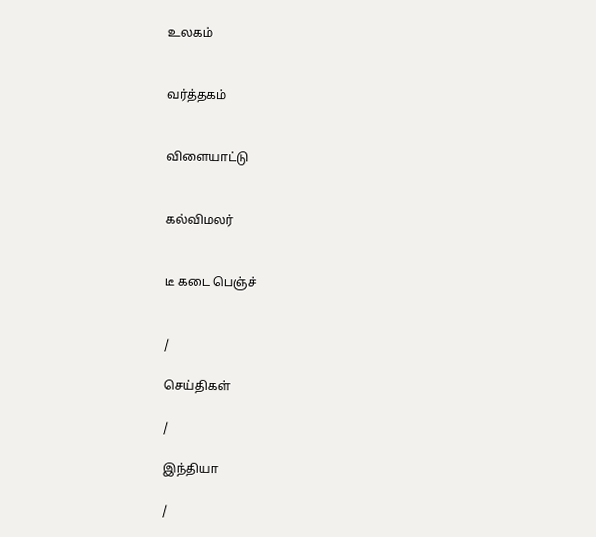உலகம்


வர்த்தகம்


விளையாட்டு


கல்விமலர்


டீ கடை பெஞ்ச்


/

செய்திகள்

/

இந்தியா

/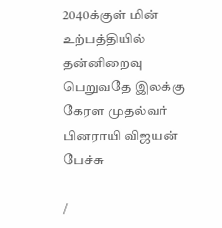2040க்குள் மின் உற்பத்தியில் தன்னிறைவு பெறுவதே இலக்கு கேரள முதல்வர் பினராயி விஜயன் பேச்சு

/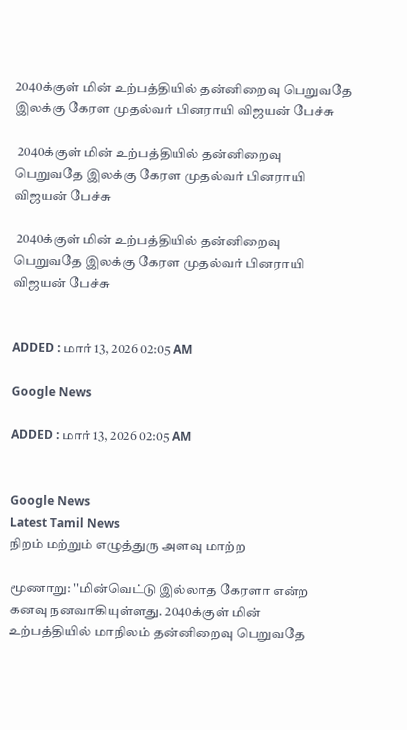2040க்குள் மின் உற்பத்தியில் தன்னிறைவு பெறுவதே இலக்கு கேரள முதல்வர் பினராயி விஜயன் பேச்சு

 2040க்குள் மின் உற்பத்தியில் தன்னிறைவு பெறுவதே இலக்கு கேரள முதல்வர் பினராயி விஜயன் பேச்சு

 2040க்குள் மின் உற்பத்தியில் தன்னிறைவு பெறுவதே இலக்கு கேரள முதல்வர் பினராயி விஜயன் பேச்சு


ADDED : மார் 13, 2026 02:05 AM

Google News

ADDED : மார் 13, 2026 02:05 AM


Google News
Latest Tamil News
நிறம் மற்றும் எழுத்துரு அளவு மாற்ற

மூணாறு: ''மின்வெட்டு இல்லாத கேரளா என்ற கனவு நனவாகியுள்ளது. 2040க்குள் மின் உற்பத்தியில் மாநிலம் தன்னிறைவு பெறுவதே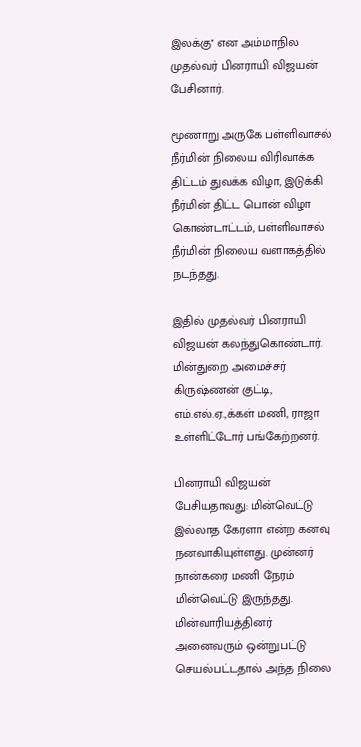இலக்கு'' என அம்மாநில முதல்வர் பினராயி விஜயன் பேசினார்.

மூணாறு அருகே பள்ளிவாசல் நீர்மின் நிலைய விரிவாக்க திட்டம் துவக்க விழா, இடுக்கி நீர்மின் திட்ட பொன் விழா கொண்டாட்டம், பள்ளிவாசல் நீர்மின் நிலைய வளாகத்தில் நடந்தது.

இதில் முதல்வர் பினராயி விஜயன் கலந்துகொண்டார். மின்துறை அமைச்சர் கிருஷ்ணன் குட்டி, எம்.எல்.ஏ.,க்கள் மணி, ராஜா உள்ளிட்டோர் பங்கேற்றனர்.

பினராயி விஜயன் பேசியதாவது: மின்வெட்டு இல்லாத கேரளா என்ற கனவு நனவாகியுள்ளது. முன்னர் நான்கரை மணி நேரம் மின்வெட்டு இருந்தது. மின்வாரியத்தினர் அனைவரும் ஒன்றுபட்டு செயல்பட்டதால் அந்த நிலை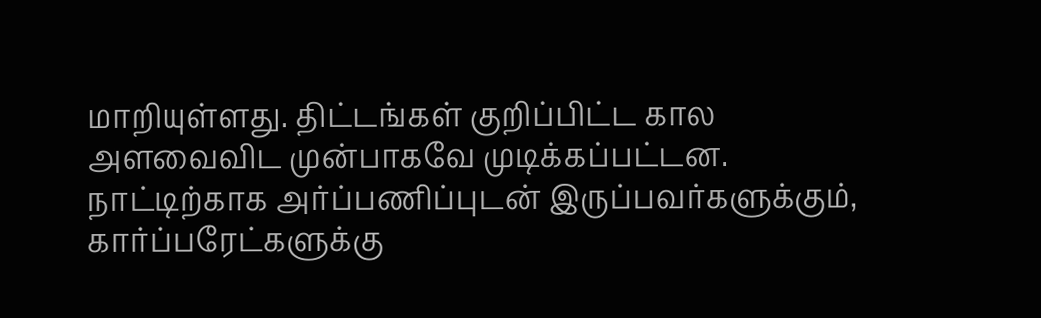மாறியுள்ளது. திட்டங்கள் குறிப்பிட்ட கால அளவைவிட முன்பாகவே முடிக்கப்பட்டன. நாட்டிற்காக அர்ப்பணிப்புடன் இருப்பவர்களுக்கும், கார்ப்பரேட்களுக்கு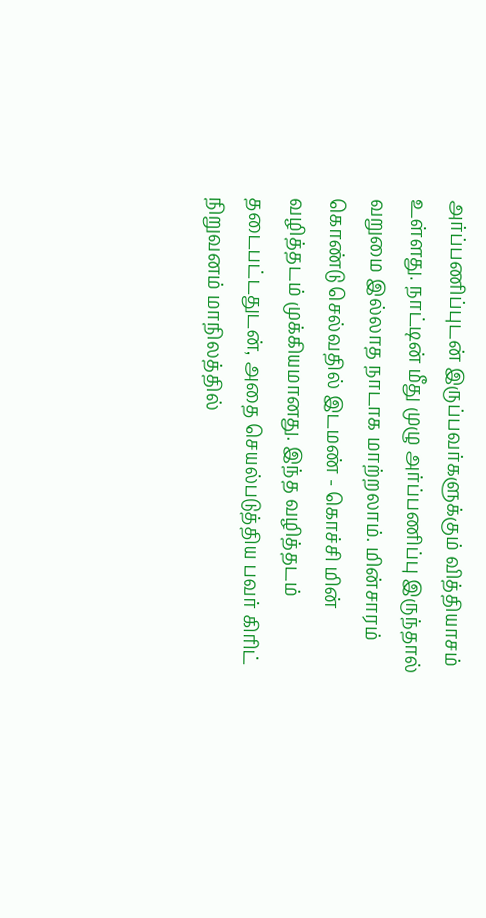அர்ப்பணிப்புடன் இருப்பவர்களுக்கும் வித்தியாசம் உள்ளது. நாட்டின் மீது முழு அர்ப்பணிப்பு இருந்தால் வறுமை இல்லாத நாடாக மாற்றலாம். மின்சாரம் கொண்டு செல்வதில் இடமண் - கொச்சி மின் வழித்தடம் முக்கியமானது. இந்த வழித்தடம் தடைபட்டதுடன், அதை செயல்படுத்திய பவர் கிரிட் நிறுவனம் மாநிலத்தில்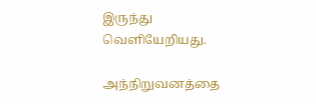இருந்து வெளியேறியது.

அந்நிறுவனத்தை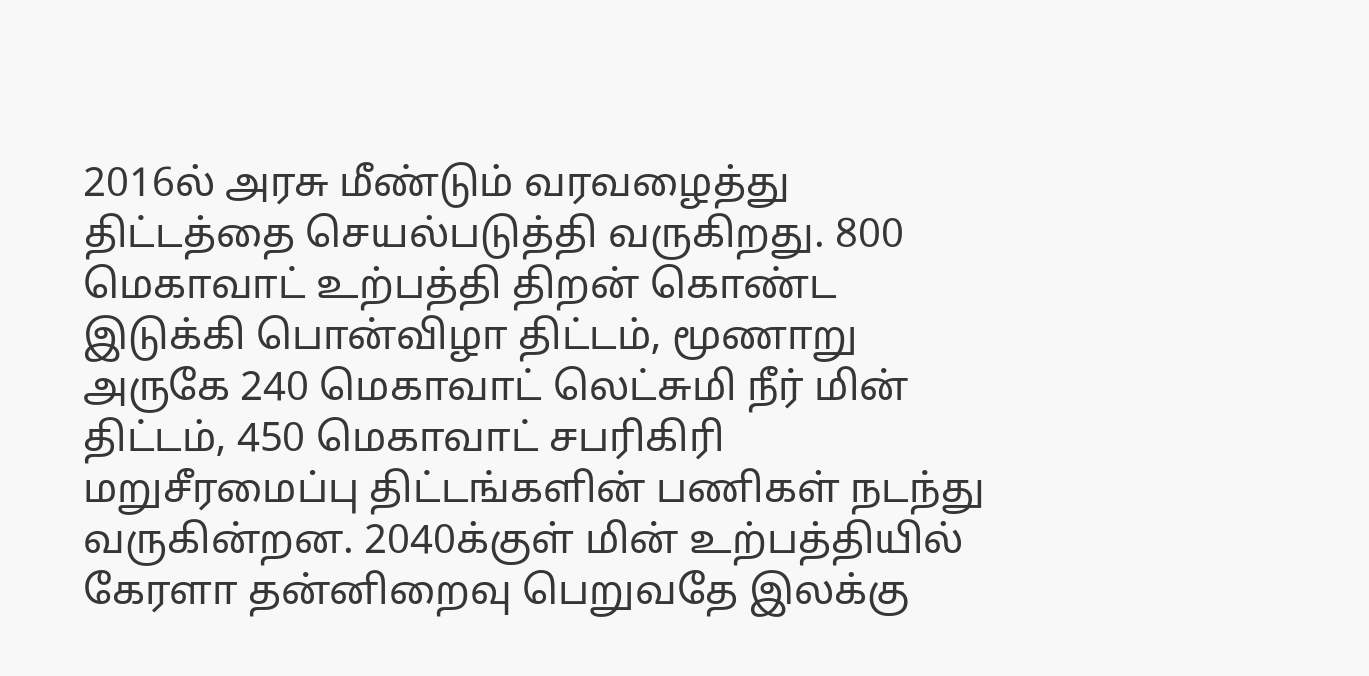2016ல் அரசு மீண்டும் வரவழைத்து திட்டத்தை செயல்படுத்தி வருகிறது. 800 மெகாவாட் உற்பத்தி திறன் கொண்ட இடுக்கி பொன்விழா திட்டம், மூணாறு அருகே 240 மெகாவாட் லெட்சுமி நீர் மின் திட்டம், 450 மெகாவாட் சபரிகிரி மறுசீரமைப்பு திட்டங்களின் பணிகள் நடந்து வருகின்றன. 2040க்குள் மின் உற்பத்தியில் கேரளா தன்னிறைவு பெறுவதே இலக்கு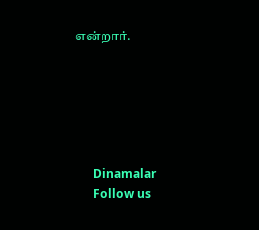என்றார்.






      Dinamalar
      Follow us